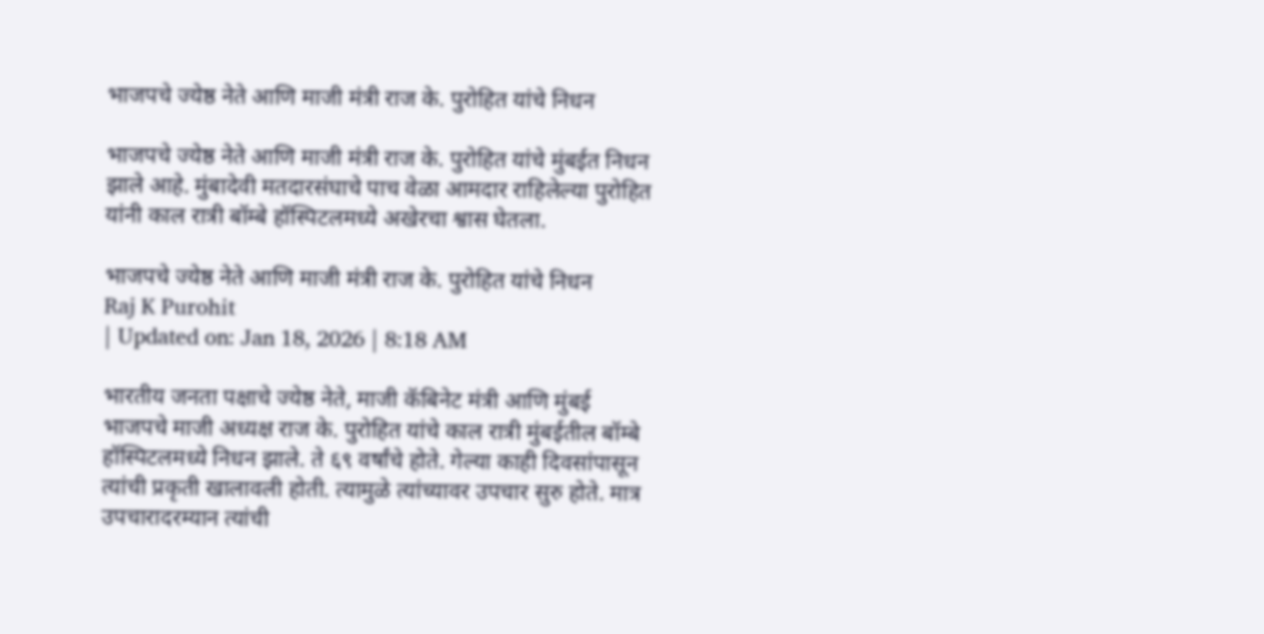भाजपचे ज्येष्ठ नेते आणि माजी मंत्री राज के. पुरोहित यांचे निधन

भाजपचे ज्येष्ठ नेते आणि माजी मंत्री राज के. पुरोहित यांचे मुंबईत निधन झाले आहे. मुंबादेवी मतदारसंघाचे पाच वेळा आमदार राहिलेल्या पुरोहित यांनी काल रात्री बॉम्बे हॉस्पिटलमध्ये अखेरचा श्वास घेतला.

भाजपचे ज्येष्ठ नेते आणि माजी मंत्री राज के. पुरोहित यांचे निधन
Raj K Purohit
| Updated on: Jan 18, 2026 | 8:18 AM

भारतीय जनता पक्षाचे ज्येष्ठ नेते, माजी कॅबिनेट मंत्री आणि मुंबई भाजपचे माजी अध्यक्ष राज के. पुरोहित यांचे काल रात्री मुंबईतील बॉम्बे हॉस्पिटलमध्ये निधन झाले. ते ६९ वर्षांचे होते. गेल्या काही दिवसांपासून त्यांची प्रकृती खालावली होती. त्यामुळे त्यांच्यावर उपचार सुरु होते. मात्र उपचारादरम्यान त्यांची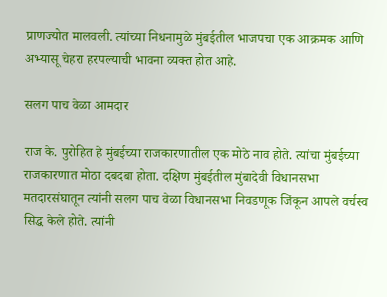प्राणज्योत मालवली. त्यांच्या निधनामुळे मुंबईतील भाजपचा एक आक्रमक आणि अभ्यासू चेहरा हरपल्याची भावना व्यक्त होत आहे.

सलग पाच वेळा आमदार

राज के. पुरोहित हे मुंबईच्या राजकारणातील एक मोठे नाव होते. त्यांचा मुंबईच्या राजकारणात मोठा दबदबा होता. दक्षिण मुंबईतील मुंबादेवी विधानसभा मतदारसंघातून त्यांनी सलग पाच वेळा विधानसभा निवडणूक जिंकून आपले वर्चस्व सिद्ध केले होते. त्यांनी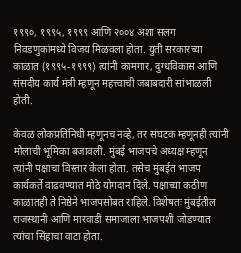१९९०, १९९५, १९९९ आणि २००४ अशा सलग निवडणुकांमध्ये विजय मिळवला होता. युती सरकारच्या काळात (१९९५-१९९९) त्यांनी कामगार, दुग्धविकास आणि संसदीय कार्य मंत्री म्हणून महत्त्वाची जबाबदारी सांभाळली होती.

केवळ लोकप्रतिनिधी म्हणूनच नव्हे, तर संघटक म्हणूनही त्यांनी मोलाची भूमिका बजावली. मुंबई भाजपचे अध्यक्ष म्हणून त्यांनी पक्षाचा विस्तार केला होता. तसेच मुंबईत भाजप कार्यकर्ते वाढवण्यात मोठे योगदान दिले. पक्षाच्या कठीण काळातही ते निष्ठेने भाजपसोबत राहिले. विशेषतः मुंबईतील राजस्थानी आणि मारवाडी समाजाला भाजपशी जोडण्यात त्यांचा सिंहाचा वाटा होता.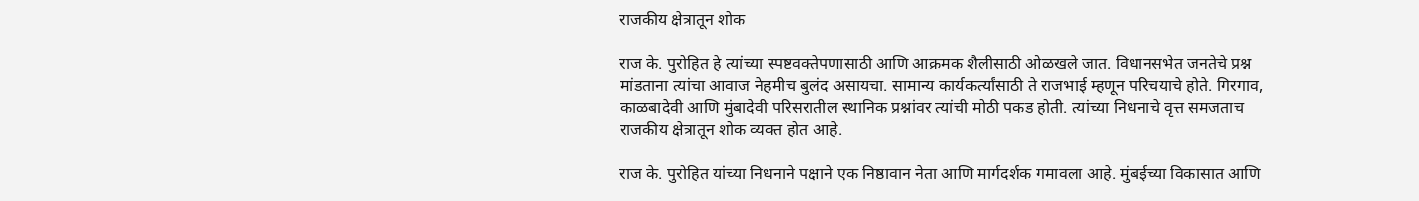राजकीय क्षेत्रातून शोक

राज के. पुरोहित हे त्यांच्या स्पष्टवक्तेपणासाठी आणि आक्रमक शैलीसाठी ओळखले जात. विधानसभेत जनतेचे प्रश्न मांडताना त्यांचा आवाज नेहमीच बुलंद असायचा. सामान्य कार्यकर्त्यांसाठी ते राजभाई म्हणून परिचयाचे होते. गिरगाव, काळबादेवी आणि मुंबादेवी परिसरातील स्थानिक प्रश्नांवर त्यांची मोठी पकड होती. त्यांच्या निधनाचे वृत्त समजताच राजकीय क्षेत्रातून शोक व्यक्त होत आहे.

राज के. पुरोहित यांच्या निधनाने पक्षाने एक निष्ठावान नेता आणि मार्गदर्शक गमावला आहे. मुंबईच्या विकासात आणि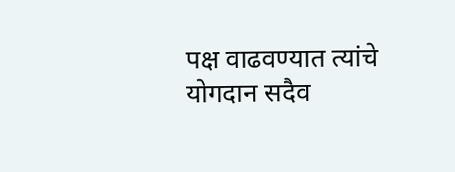पक्ष वाढवण्यात त्यांचे योगदान सदैव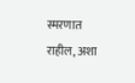स्मरणात राहील, अशा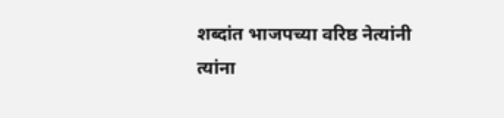शब्दांत भाजपच्या वरिष्ठ नेत्यांनी त्यांना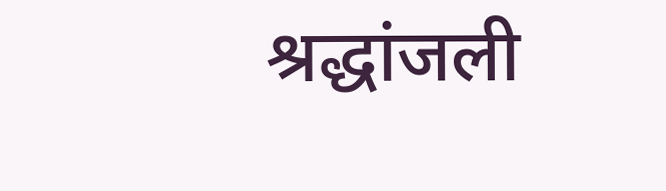श्रद्धांजली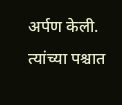अर्पण केली. त्यांच्या पश्चात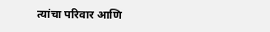त्यांचा परिवार आणि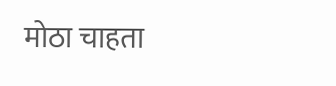मोठा चाहता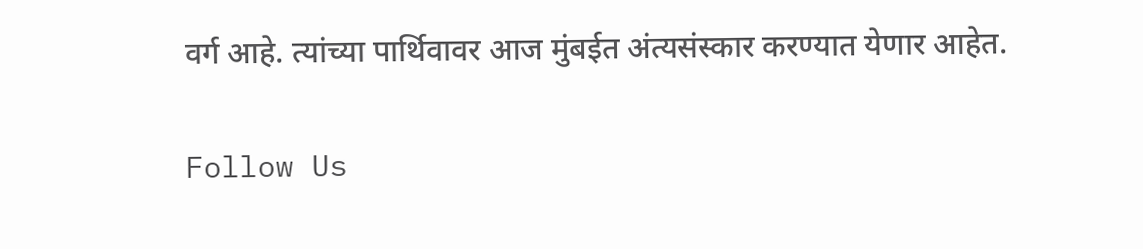वर्ग आहे. त्यांच्या पार्थिवावर आज मुंबईत अंत्यसंस्कार करण्यात येणार आहेत.

Follow Us